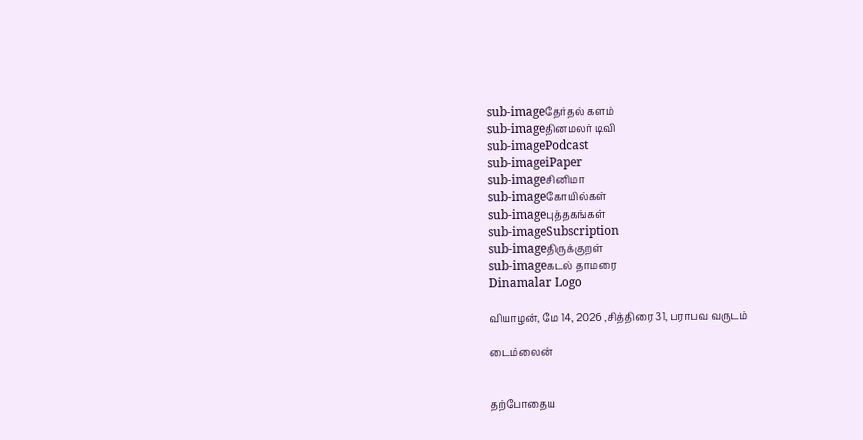sub-imageதேர்தல் களம்
sub-imageதினமலர் டிவி
sub-imagePodcast
sub-imageiPaper
sub-imageசினிமா
sub-imageகோயில்கள்
sub-imageபுத்தகங்கள்
sub-imageSubscription
sub-imageதிருக்குறள்
sub-imageகடல் தாமரை
Dinamalar Logo

வியாழன், மே 14, 2026 ,சித்திரை 31, பராபவ வருடம்

டைம்லைன்


தற்போதைய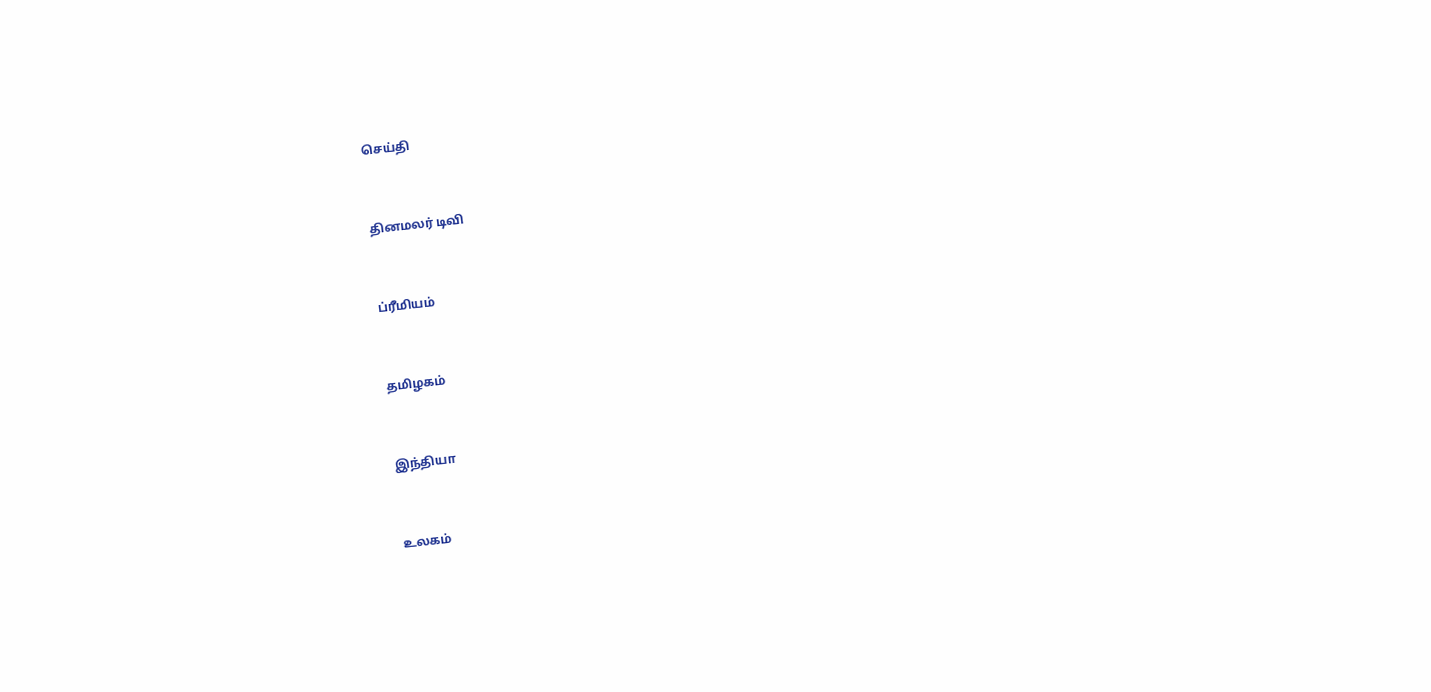செய்தி


தினமலர் டிவி


ப்ரீமியம்


தமிழகம்


இந்தியா


உலகம்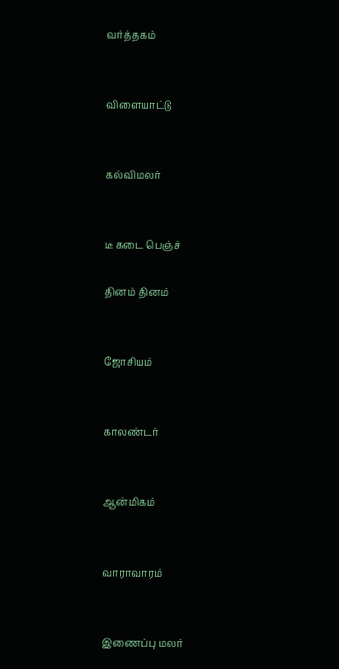வர்த்தகம்


விளையாட்டு


கல்விமலர்


டீ கடை பெஞ்ச்

தினம் தினம்


ஜோசியம்


காலண்டர்


ஆன்மிகம்


வாராவாரம்


இணைப்பு மலர்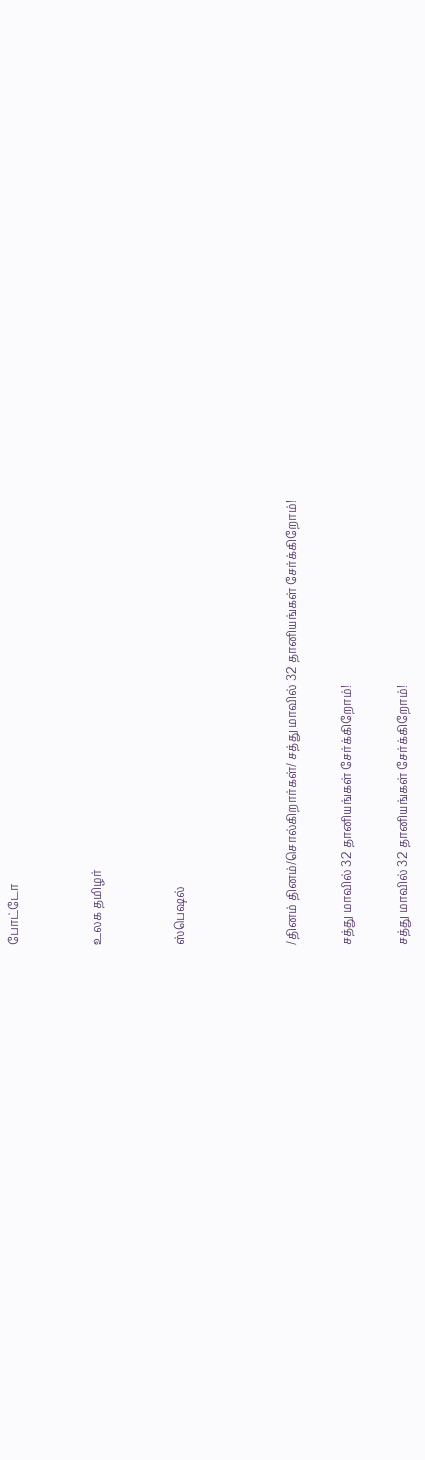போட்டோ


உலக தமிழர்


ஸ்பெஷல்



/தினம் தினம்/சொல்கிறார்கள்/ சத்து மாவில் 32 தானியங்கள் சேர்க்கிறோம்!

சத்து மாவில் 32 தானியங்கள் சேர்க்கிறோம்!

சத்து மாவில் 32 தானியங்கள் சேர்க்கிறோம்!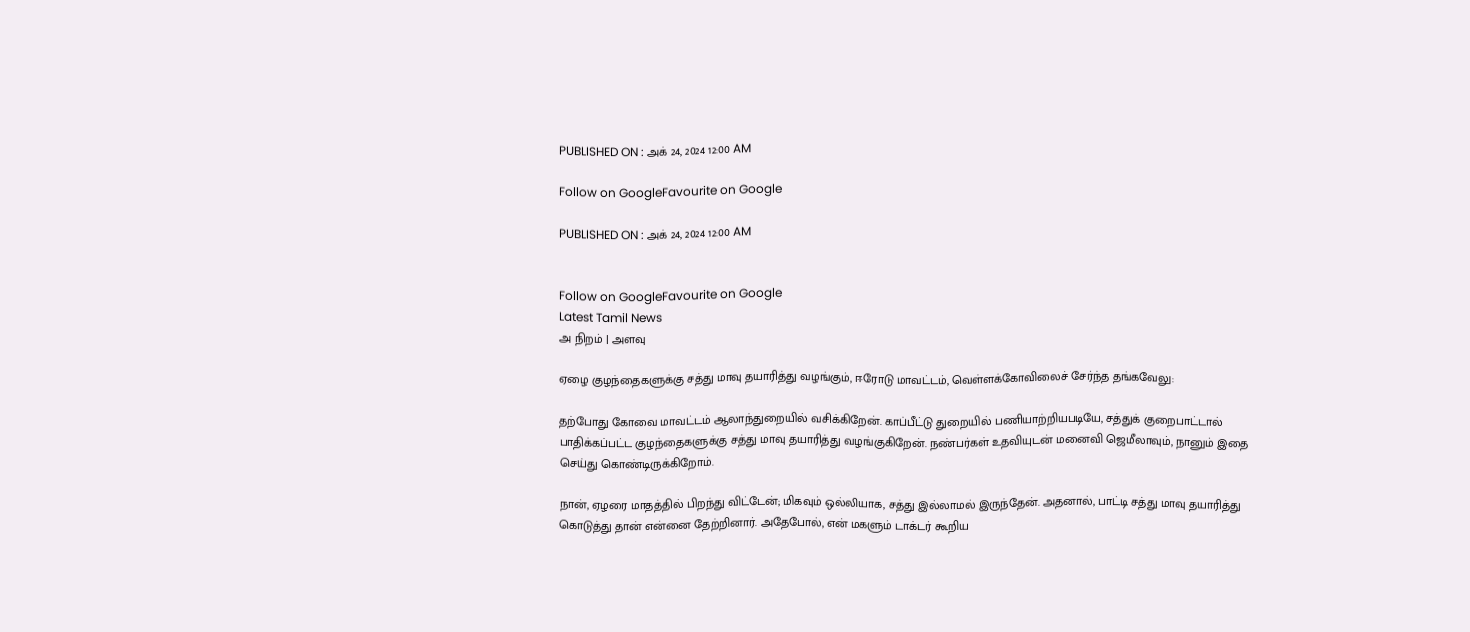PUBLISHED ON : அக் 24, 2024 12:00 AM

Follow on GoogleFavourite on Google

PUBLISHED ON : அக் 24, 2024 12:00 AM


Follow on GoogleFavourite on Google
Latest Tamil News
அ நிறம் | அளவு

ஏழை குழந்தைகளுக்கு சத்து மாவு தயாரித்து வழங்கும், ஈரோடு மாவட்டம், வெள்ளக்கோவிலைச் சேர்ந்த தங்கவேலு:

தற்போது கோவை மாவட்டம் ஆலாந்துறையில் வசிக்கிறேன். காப்பீட்டு துறையில் பணியாற்றியபடியே, சத்துக் குறைபாட்டால் பாதிக்கப்பட்ட குழந்தைகளுக்கு சத்து மாவு தயாரித்து வழங்குகிறேன். நண்பர்கள் உதவியுடன் மனைவி ஜெமீலாவும், நானும் இதை செய்து கொண்டிருக்கிறோம்.

நான், ஏழரை மாதத்தில் பிறந்து விட்டேன்; மிகவும் ஒல்லியாக, சத்து இல்லாமல் இருந்தேன். அதனால், பாட்டி சத்து மாவு தயாரித்து கொடுத்து தான் என்னை தேற்றினார். அதேபோல், என் மகளும் டாக்டர் கூறிய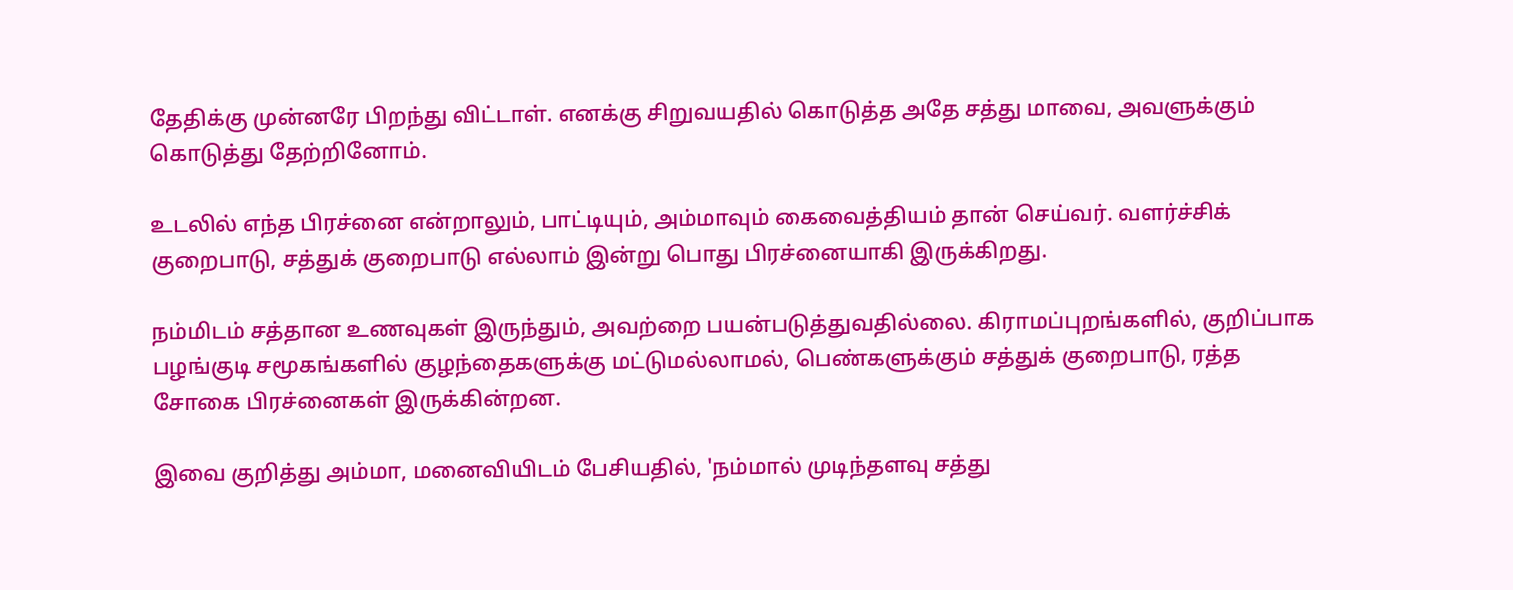தேதிக்கு முன்னரே பிறந்து விட்டாள். எனக்கு சிறுவயதில் கொடுத்த அதே சத்து மாவை, அவளுக்கும் கொடுத்து தேற்றினோம்.

உடலில் எந்த பிரச்னை என்றாலும், பாட்டியும், அம்மாவும் கைவைத்தியம் தான் செய்வர். வளர்ச்சிக் குறைபாடு, சத்துக் குறைபாடு எல்லாம் இன்று பொது பிரச்னையாகி இருக்கிறது.

நம்மிடம் சத்தான உணவுகள் இருந்தும், அவற்றை பயன்படுத்துவதில்லை. கிராமப்புறங்களில், குறிப்பாக பழங்குடி சமூகங்களில் குழந்தைகளுக்கு மட்டுமல்லாமல், பெண்களுக்கும் சத்துக் குறைபாடு, ரத்த சோகை பிரச்னைகள் இருக்கின்றன.

இவை குறித்து அம்மா, மனைவியிடம் பேசியதில், 'நம்மால் முடிந்தளவு சத்து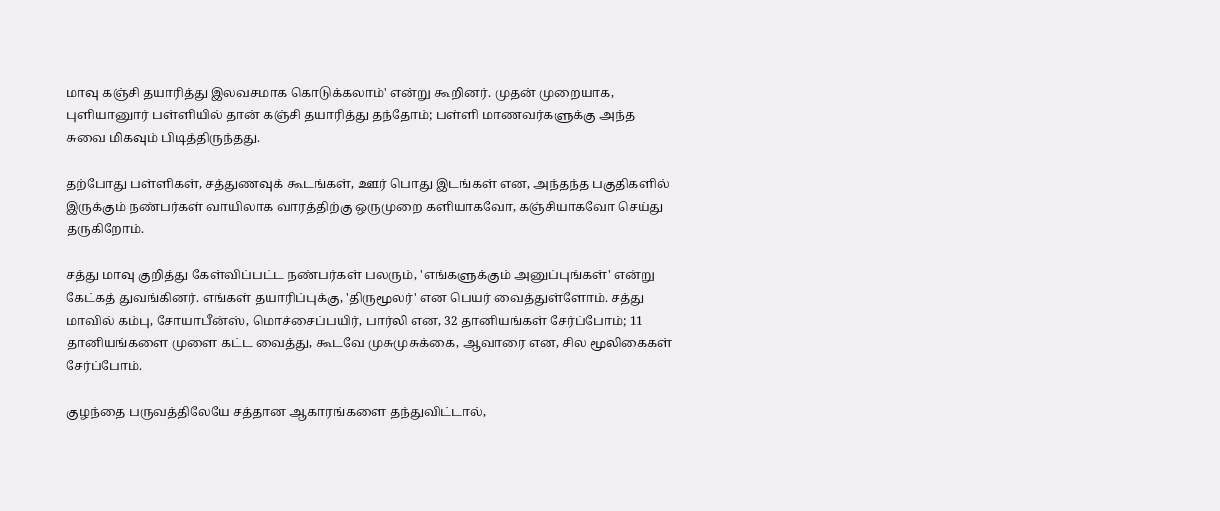மாவு கஞ்சி தயாரித்து இலவசமாக கொடுக்கலாம்' என்று கூறினர். முதன் முறையாக, புளியானுார் பள்ளியில் தான் கஞ்சி தயாரித்து தந்தோம்; பள்ளி மாணவர்களுக்கு அந்த சுவை மிகவும் பிடித்திருந்தது.

தற்போது பள்ளிகள், சத்துணவுக் கூடங்கள், ஊர் பொது இடங்கள் என, அந்தந்த பகுதிகளில் இருக்கும் நண்பர்கள் வாயிலாக வாரத்திற்கு ஒருமுறை களியாகவோ, கஞ்சியாகவோ செய்து தருகிறோம்.

சத்து மாவு குறித்து கேள்விப்பட்ட நண்பர்கள் பலரும், 'எங்களுக்கும் அனுப்புங்கள்' என்று கேட்கத் துவங்கினர். எங்கள் தயாரிப்புக்கு, 'திருமூலர்' என பெயர் வைத்துள்ளோம். சத்து மாவில் கம்பு, சோயாபீன்ஸ், மொச்சைப்பயிர், பார்லி என, 32 தானியங்கள் சேர்ப்போம்; 11 தானியங்களை முளை கட்ட வைத்து, கூடவே முசுமுசுக்கை, ஆவாரை என, சில மூலிகைகள் சேர்ப்போம்.

குழந்தை பருவத்திலேயே சத்தான ஆகாரங்களை தந்துவிட்டால்,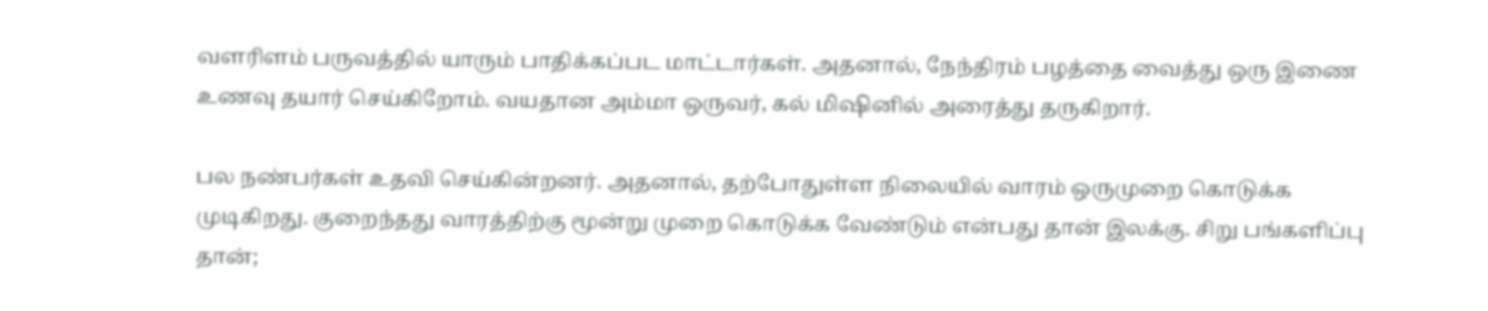வளரிளம் பருவத்தில் யாரும் பாதிக்கப்பட மாட்டார்கள். அதனால், நேந்திரம் பழத்தை வைத்து ஒரு இணை உணவு தயார் செய்கிறோம். வயதான அம்மா ஒருவர், கல் மிஷினில் அரைத்து தருகிறார்.

பல நண்பர்கள் உதவி செய்கின்றனர். அதனால், தற்போதுள்ள நிலையில் வாரம் ஒருமுறை கொடுக்க முடிகிறது. குறைந்தது வாரத்திற்கு மூன்று முறை கொடுக்க வேண்டும் என்பது தான் இலக்கு. சிறு பங்களிப்பு தான்;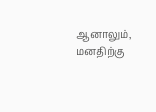ஆனாலும், மனதிற்கு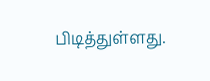பிடித்துள்ளது.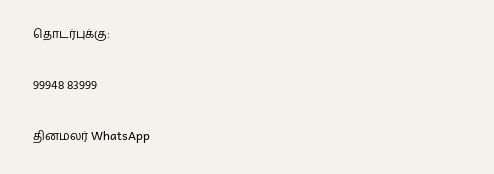தொடர்புக்கு:

99948 83999

தினமலர் WhatsApp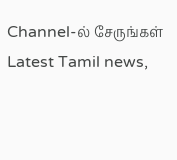Channel-ல் சேருங்கள்
Latest Tamil news,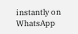instantly on WhatsApp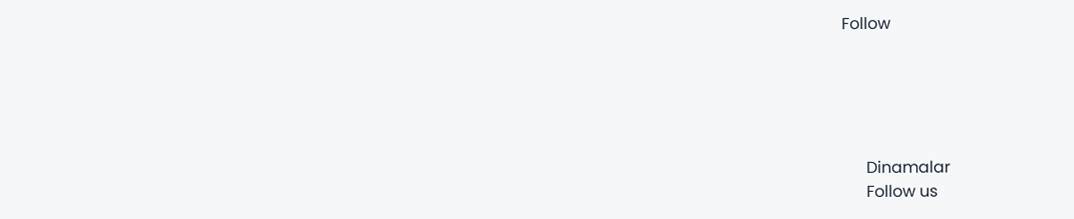Follow





      Dinamalar
      Follow us